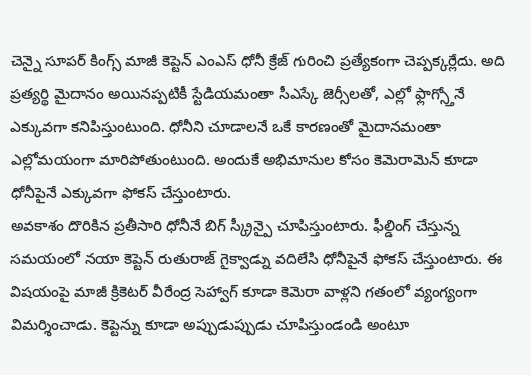చెన్నై సూపర్ కింగ్స్ మాజీ కెప్టెన్ ఎంఎస్ ధోనీ క్రేజ్ గురించి ప్రత్యేకంగా చెప్పక్కర్లేదు. అది ప్రత్యర్థి మైదానం అయినప్పటికీ స్టేడియమంతా సీఎస్కే జెర్సీలతో, ఎల్లో ఫ్లాగ్స్తోనే ఎక్కువగా కనిపిస్తుంటుంది. ధోనీని చూడాలనే ఒకే కారణంతో మైదానమంతా ఎల్లోమయంగా మారిపోతుంటుంది. అందుకే అభిమానుల కోసం కెమెరామెన్ కూడా ధోనీపైనే ఎక్కువగా ఫోకస్ చేస్తుంటారు.
అవకాశం దొరికిన ప్రతీసారి ధోనీనే బిగ్ స్క్రీన్పై చూపిస్తుంటారు. ఫీల్డింగ్ చేస్తున్న సమయంలో నయా కెప్టెన్ రుతురాజ్ గైక్వాడ్ను వదిలేసి ధోనీపైనే ఫోకస్ చేస్తుంటారు. ఈ విషయంపై మాజీ క్రికెటర్ వీరేంద్ర సెహ్వాగ్ కూడా కెమెరా వాళ్లని గతంలో వ్యంగ్యంగా విమర్శించాడు. కెప్టెన్ను కూడా అప్పుడుప్పుడు చూపిస్తుండండి అంటూ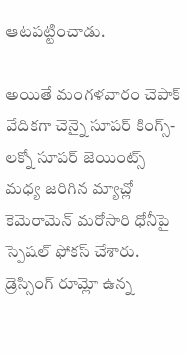ఆటపట్టించాడు.

అయితే మంగళవారం చెపాక్ వేదికగా చెన్నై సూపర్ కింగ్స్-లక్నో సూపర్ జెయింట్స్ మధ్య జరిగిన మ్యాచ్లో కెమెరామెన్ మరోసారి ధోనీపై స్పెషల్ ఫోకస్ చేశారు. డ్రెస్సింగ్ రూమ్లో ఉన్న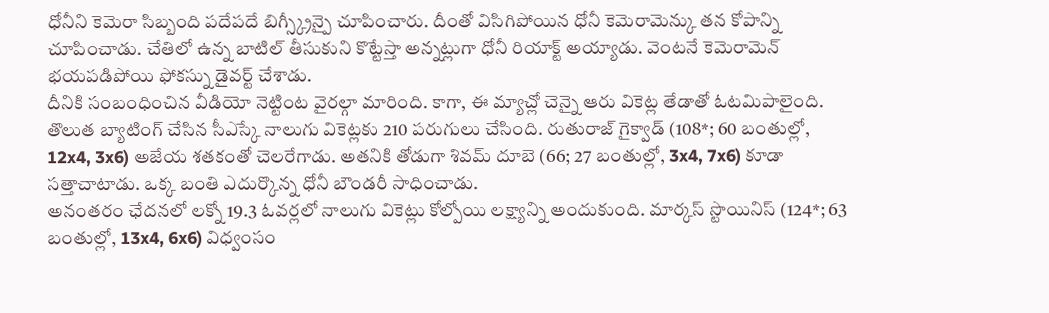ధోనీని కెమెరా సిబ్బంది పదేపదే బిగ్స్క్రీన్పై చూపించారు. దీంతో విసిగిపోయిన ధోనీ కెమెరామెన్కు తన కోపాన్ని చూపించాడు. చేతిలో ఉన్న బాటిల్ తీసుకుని కొట్టేస్తా అన్నట్లుగా ధోనీ రియాక్ట్ అయ్యాడు. వెంటనే కెమెరామెన్ భయపడిపోయి ఫోకస్ను డైవర్ట్ చేశాడు.
దీనికి సంబంధించిన వీడియో నెట్టింట వైరల్గా మారింది. కాగా, ఈ మ్యాచ్లో చెన్నై ఆరు వికెట్ల తేడాతో ఓటమిపాలైంది. తొలుత బ్యాటింగ్ చేసిన సీఎస్కే నాలుగు వికెట్లకు 210 పరుగులు చేసింది. రుతురాజ్ గైక్వాడ్ (108*; 60 బంతుల్లో, 12x4, 3x6) అజేయ శతకంతో చెలరేగాడు. అతనికి తోడుగా శివమ్ దూబె (66; 27 బంతుల్లో, 3x4, 7x6) కూడా సత్తాచాటాడు. ఒక్క బంతి ఎదుర్కొన్న ధోనీ బౌండరీ సాధించాడు.
అనంతరం ఛేదనలో లక్నో 19.3 ఓవర్లలో నాలుగు వికెట్లు కోల్పోయి లక్ష్యాన్ని అందుకుంది. మార్కస్ స్టొయినిస్ (124*; 63 బంతుల్లో, 13x4, 6x6) విధ్వంసం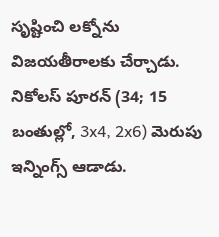సృష్టించి లక్నోను విజయతీరాలకు చేర్చాడు. నికోలస్ పూరన్ (34; 15 బంతుల్లో, 3x4, 2x6) మెరుపు ఇన్నింగ్స్ ఆడాడు.